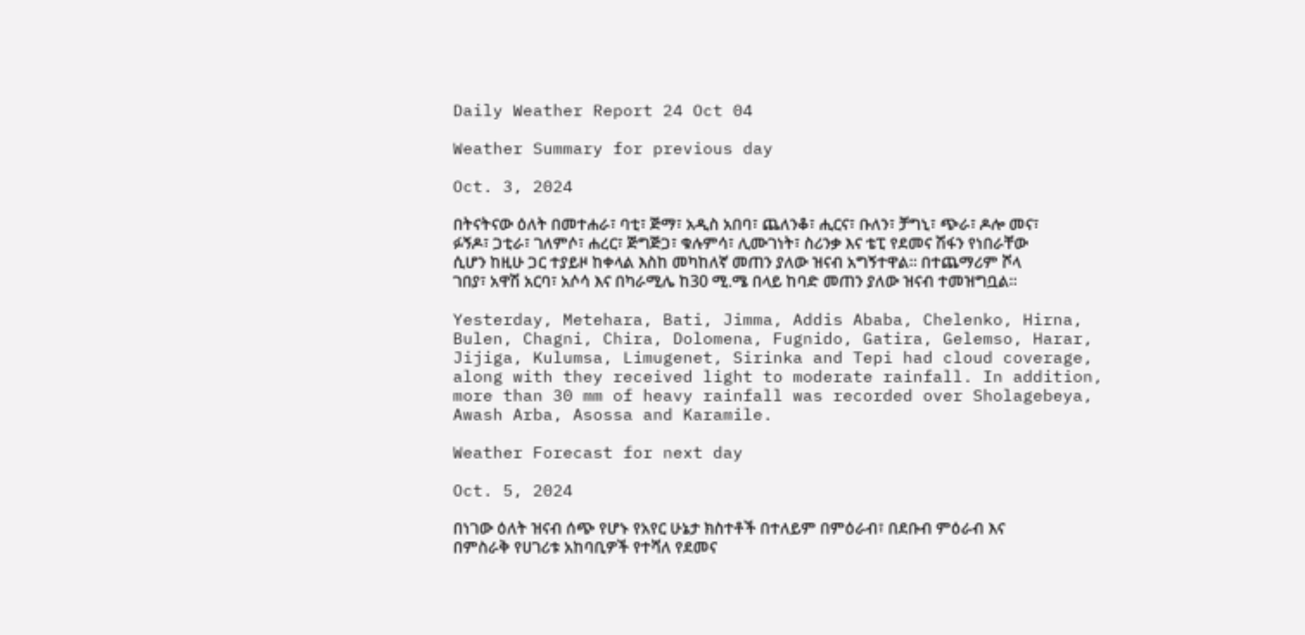Daily Weather Report 24 Oct 04

Weather Summary for previous day

Oct. 3, 2024

በትናትናው ዕለት በመተሐራ፣ ባቲ፣ ጅማ፣ አዲስ አበባ፣ ጨለንቆ፣ ሒርና፣ ቡለን፣ ቻግኒ፣ ጭራ፣ ዶሎ መና፣ ፉኝዶ፣ ጋቲራ፣ ገለምሶ፣ ሐረር፣ ጅግጅጋ፣ ቁሉምሳ፣ ሊሙገነት፣ ስሪንቃ እና ቴፒ የደመና ሽፋን የነበራቸው ሲሆን ከዚሁ ጋር ተያይዞ ከቀላል እስከ መካከለኛ መጠን ያለው ዝናብ አግኝተዋል፡፡ በተጨማሪም ሾላ ገበያ፣ አዋሽ አርባ፣ አሶሳ እና በካራሚሌ ከ30 ሚ.ሜ በላይ ከባድ መጠን ያለው ዝናብ ተመዝግቧል፡፡

Yesterday, Metehara, Bati, Jimma, Addis Ababa, Chelenko, Hirna, Bulen, Chagni, Chira, Dolomena, Fugnido, Gatira, Gelemso, Harar, Jijiga, Kulumsa, Limugenet, Sirinka and Tepi had cloud coverage, along with they received light to moderate rainfall. In addition, more than 30 mm of heavy rainfall was recorded over Sholagebeya, Awash Arba, Asossa and Karamile.

Weather Forecast for next day

Oct. 5, 2024

በነገው ዕለት ዝናብ ሰጭ የሆኑ የአየር ሁኔታ ክስተቶች በተለይም በምዕራብ፣ በደቡብ ምዕራብ እና በምስራቅ የሀገሪቱ አከባቢዎች የተሻለ የደመና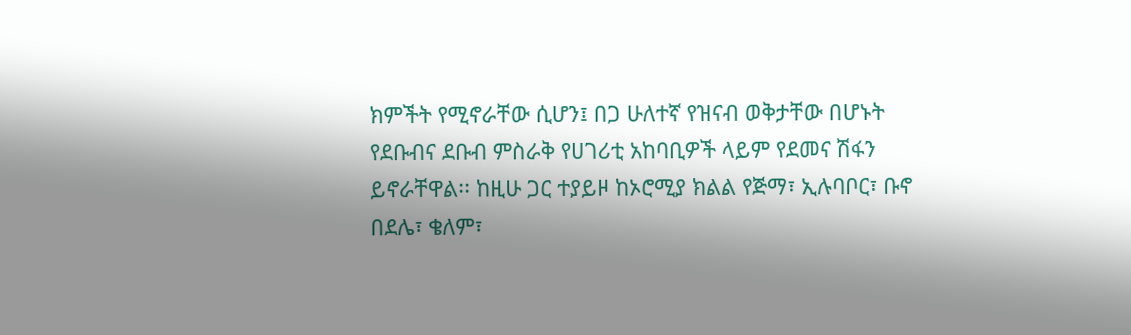ክምችት የሚኖራቸው ሲሆን፤ በጋ ሁለተኛ የዝናብ ወቅታቸው በሆኑት የደቡብና ደቡብ ምስራቅ የሀገሪቲ አከባቢዎች ላይም የደመና ሽፋን ይኖራቸዋል፡፡ ከዚሁ ጋር ተያይዞ ከኦሮሚያ ክልል የጅማ፣ ኢሉባቦር፣ ቡኖ በደሌ፣ ቄለም፣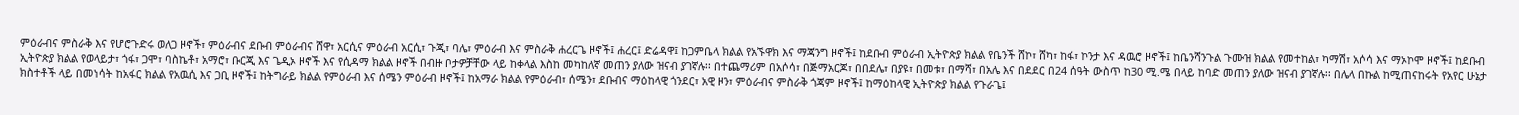ምዕራብና ምስራቅ እና የሆሮጉድሩ ወለጋ ዞኖች፣ ምዕራብና ደቡብ ምዕራብና ሸዋ፣ አርሲና ምዕራብ አርሲ፣ ጉጂ፣ ባሌ፣ ምዕራብ እና ምስራቅ ሐረርጌ ዞኖች፤ ሐረር፤ ድሬዳዋ፤ ከጋምቤላ ክልል የአኙዋክ እና ማጃንግ ዞኖች፤ ከደቡብ ምዕራብ ኢትዮጵያ ክልል የቤንች ሸኮ፣ ሸካ፣ ከፋ፣ ኮንታ እና ዳዉሮ ዞኖች፤ ከቤንሻንጉል ጉሙዝ ክልል የመተከል፣ ካማሽ፣ አሶሳ እና ማኦኮሞ ዞኖች፤ ከደቡብ ኢትዮጵያ ክልል የወላይታ፣ ጎፋ፣ ጋሞ፣ ባስኬቶ፣ አማሮ፣ ቡርጂ እና ጌዲኦ ዞኖች እና የሲዳማ ክልል ዞኖች በብዙ ቦታዎቻቸው ላይ ከቀላል እስከ መካከለኛ መጠን ያለው ዝናብ ያገኛሉ፡፡ በተጨማሪም በአሶሳ፣ በጅማአርጆ፣ በበደሌ፣ በያዩ፣ በመቱ፣ በማሻ፣ በአሌ እና በደደር በ24 ሰዓት ውስጥ ከ30 ሚ.ሜ በላይ ከባድ መጠን ያለው ዝናብ ያገኛሉ፡፡ በሌላ በኩል ከሚጠናከሩት የአየር ሁኔታ ክስተቶች ላይ በመነሳት ከአፋር ክልል የአዉሲ እና ጋቢ ዞኖች፤ ከትግራይ ክልል የምዕራብ እና ሰሜን ምዕራብ ዞኖች፤ ከአማራ ክልል የምዕራብ፣ ሰሜን፣ ደቡብና ማዕከላዊ ጎንደር፣ አዊ ዞን፣ ምዕራብና ምስራቅ ጎጃም ዞኖች፤ ከማዕከላዊ ኢትዮጵያ ክልል የጉራጌ፤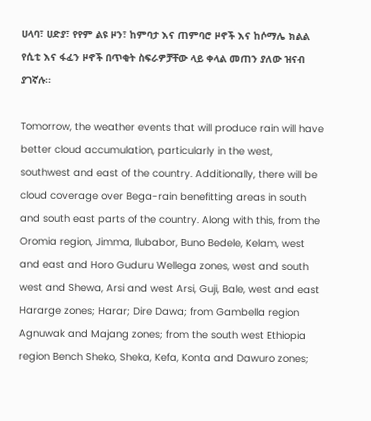ሀላባ፣ ሀድያ፣ የየም ልዩ ዞን፣ ከምባታ እና ጠምባሮ ዞኖች እና ከሶማሌ ክልል የሲቲ እና ፋፈን ዞኖች በጥቂት ስፍራዎቻቸው ላይ ቀላል መጠን ያለው ዝናብ ያገኛሉ፡፡

Tomorrow, the weather events that will produce rain will have better cloud accumulation, particularly in the west, southwest and east of the country. Additionally, there will be cloud coverage over Bega-rain benefitting areas in south and south east parts of the country. Along with this, from the Oromia region, Jimma, Ilubabor, Buno Bedele, Kelam, west and east and Horo Guduru Wellega zones, west and south west and Shewa, Arsi and west Arsi, Guji, Bale, west and east Hararge zones; Harar; Dire Dawa; from Gambella region Agnuwak and Majang zones; from the south west Ethiopia region Bench Sheko, Sheka, Kefa, Konta and Dawuro zones;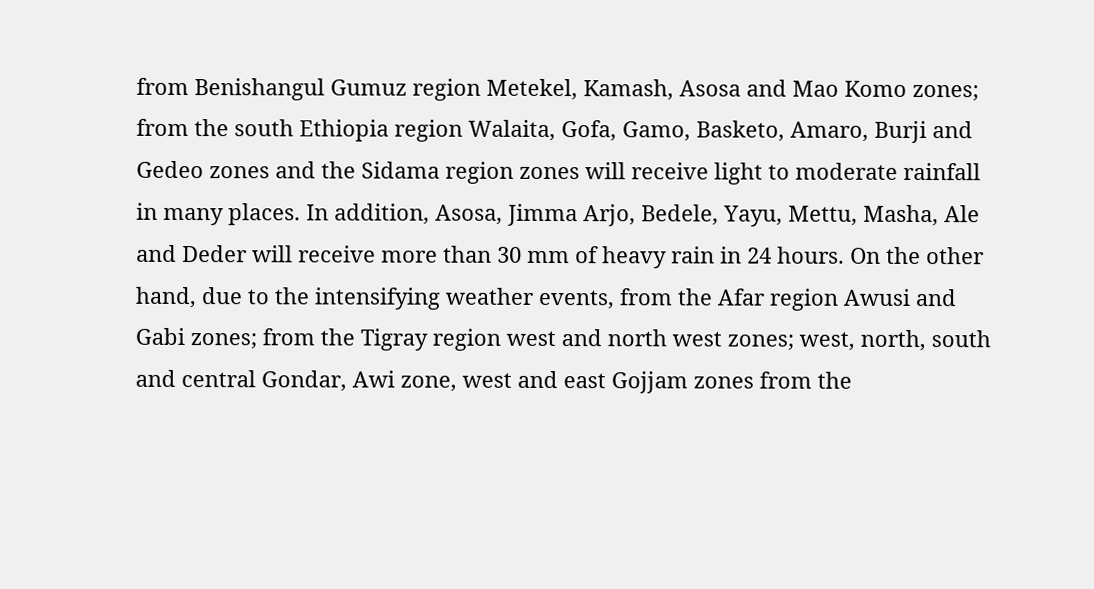from Benishangul Gumuz region Metekel, Kamash, Asosa and Mao Komo zones; from the south Ethiopia region Walaita, Gofa, Gamo, Basketo, Amaro, Burji and Gedeo zones and the Sidama region zones will receive light to moderate rainfall in many places. In addition, Asosa, Jimma Arjo, Bedele, Yayu, Mettu, Masha, Ale and Deder will receive more than 30 mm of heavy rain in 24 hours. On the other hand, due to the intensifying weather events, from the Afar region Awusi and Gabi zones; from the Tigray region west and north west zones; west, north, south and central Gondar, Awi zone, west and east Gojjam zones from the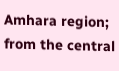Amhara region; from the central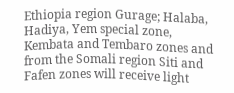Ethiopia region Gurage; Halaba, Hadiya, Yem special zone, Kembata and Tembaro zones and from the Somali region Siti and Fafen zones will receive light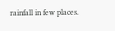rainfall in few places.